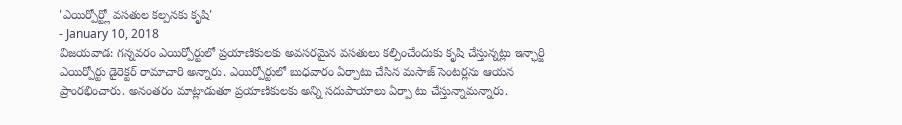'ఎయిర్పోర్ట్లో వసతుల కల్పనకు కృషి'
- January 10, 2018
విజయవాడ: గన్నవరం ఎయిర్పోర్టులో ప్రయాణికులకు అవసరమైన వసతులు కల్పించేందుకు కృషి చేస్తున్నట్లు ఇన్ఛార్జి ఎయిర్పోర్టు డైరెక్టర్ రామాచారి అన్నారు. ఎయిర్పోర్టులో బుధవారం ఏర్పాటు చేసిన మసాజ్ సెంటర్లను ఆయన ప్రాంరభించారు. అనంతరం మాట్లాడుతూ ప్రయాణికులకు అన్ని సదుపాయాలు ఏర్పా టు చేస్తున్నామన్నారు.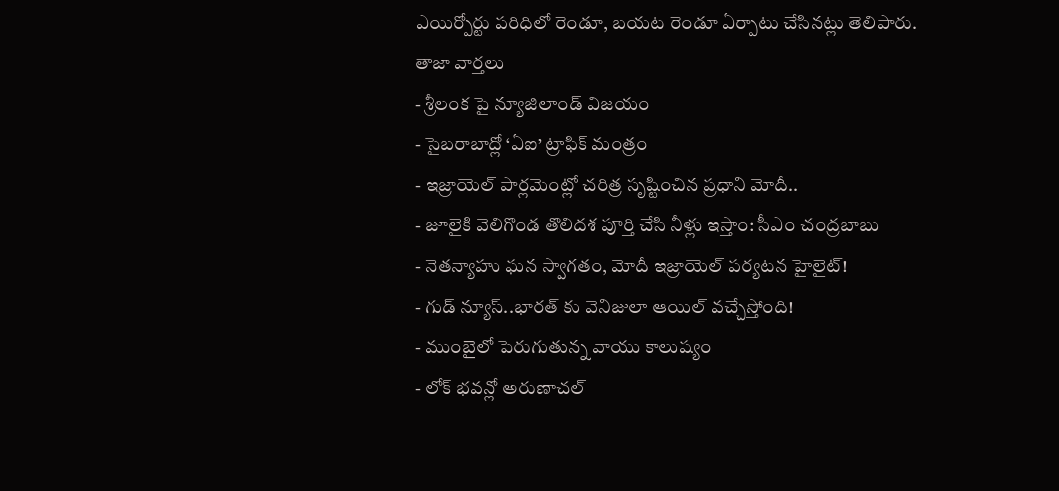ఎయిర్పోర్టు పరిధిలో రెండూ, బయట రెండూ ఏర్పాటు చేసినట్లు తెలిపారు.
తాజా వార్తలు
- శ్రీలంక పై న్యూజిలాండ్ విజయం
- సైబరాబాద్లో ‘ఏఐ’ ట్రాఫిక్ మంత్రం
- ఇజ్రాయెల్ పార్లమెంట్లో చరిత్ర సృష్టించిన ప్రధాని మోదీ..
- జూలైకి వెలిగొండ తొలిదశ పూర్తి చేసి నీళ్లు ఇస్తాం: సీఎం చంద్రబాబు
- నెతన్యాహు ఘన స్వాగతం, మోదీ ఇజ్రాయెల్ పర్యటన హైలైట్!
- గుడ్ న్యూస్..భారత్ కు వెనిజులా ఆయిల్ వచ్చేస్తోంది!
- ముంబైలో పెరుగుతున్న వాయు కాలుష్యం
- లోక్ భవన్లో అరుణాచల్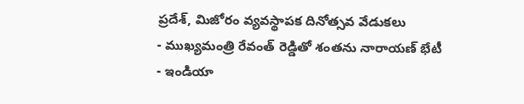ప్రదేశ్, మిజోరం వ్యవస్థాపక దినోత్సవ వేడుకలు
- ముఖ్యమంత్రి రేవంత్ రెడ్డితో శంతను నారాయణ్ భేటీ
- ఇండియా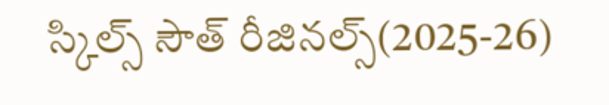స్కిల్స్ సౌత్ రీజినల్స్(2025-26)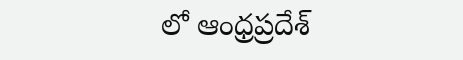లో ఆంధ్రప్రదేశ్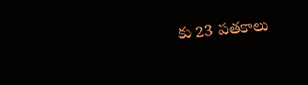కు 23 పతకాలు